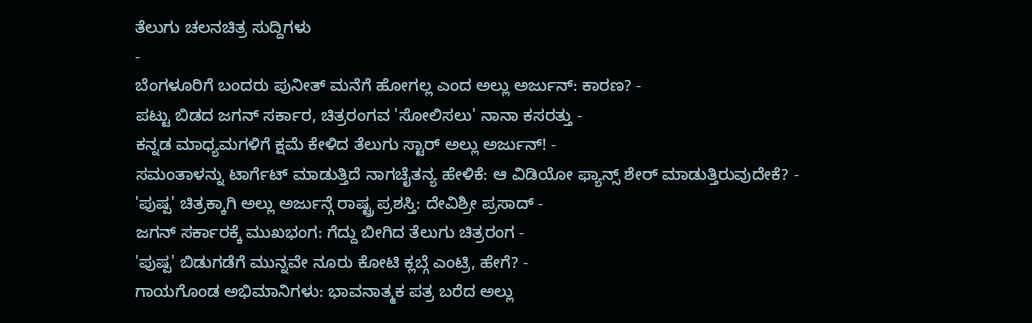ತೆಲುಗು ಚಲನಚಿತ್ರ ಸುದ್ದಿಗಳು
-
ಬೆಂಗಳೂರಿಗೆ ಬಂದರು ಪುನೀತ್ ಮನೆಗೆ ಹೋಗಲ್ಲ ಎಂದ ಅಲ್ಲು ಅರ್ಜುನ್: ಕಾರಣ? -
ಪಟ್ಟು ಬಿಡದ ಜಗನ್ ಸರ್ಕಾರ, ಚಿತ್ರರಂಗವ 'ಸೋಲಿಸಲು' ನಾನಾ ಕಸರತ್ತು -
ಕನ್ನಡ ಮಾಧ್ಯಮಗಳಿಗೆ ಕ್ಷಮೆ ಕೇಳಿದ ತೆಲುಗು ಸ್ಟಾರ್ ಅಲ್ಲು ಅರ್ಜುನ್! -
ಸಮಂತಾಳನ್ನು ಟಾರ್ಗೆಟ್ ಮಾಡುತ್ತಿದೆ ನಾಗಚೈತನ್ಯ ಹೇಳಿಕೆ: ಆ ವಿಡಿಯೋ ಫ್ಯಾನ್ಸ್ ಶೇರ್ ಮಾಡುತ್ತಿರುವುದೇಕೆ? -
'ಪುಷ್ಪ' ಚಿತ್ರಕ್ಕಾಗಿ ಅಲ್ಲು ಅರ್ಜುನ್ಗೆ ರಾಷ್ಟ್ರ ಪ್ರಶಸ್ತಿ: ದೇವಿಶ್ರೀ ಪ್ರಸಾದ್ -
ಜಗನ್ ಸರ್ಕಾರಕ್ಕೆ ಮುಖಭಂಗ: ಗೆದ್ದು ಬೀಗಿದ ತೆಲುಗು ಚಿತ್ರರಂಗ -
'ಪುಷ್ಪ' ಬಿಡುಗಡೆಗೆ ಮುನ್ನವೇ ನೂರು ಕೋಟಿ ಕ್ಲಬ್ಗೆ ಎಂಟ್ರಿ, ಹೇಗೆ? -
ಗಾಯಗೊಂಡ ಅಭಿಮಾನಿಗಳು: ಭಾವನಾತ್ಮಕ ಪತ್ರ ಬರೆದ ಅಲ್ಲು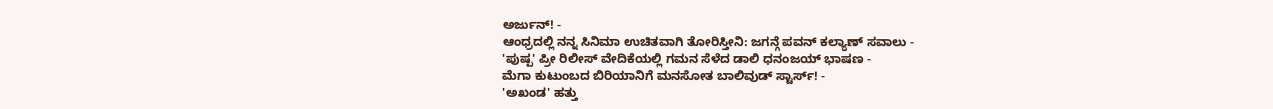ಅರ್ಜುನ್! -
ಆಂಧ್ರದಲ್ಲಿ ನನ್ನ ಸಿನಿಮಾ ಉಚಿತವಾಗಿ ತೋರಿಸ್ತೀನಿ: ಜಗನ್ಗೆ ಪವನ್ ಕಲ್ಯಾಣ್ ಸವಾಲು -
'ಪುಷ್ಪ' ಪ್ರೀ ರಿಲೀಸ್ ವೇದಿಕೆಯಲ್ಲಿ ಗಮನ ಸೆಳೆದ ಡಾಲಿ ಧನಂಜಯ್ ಭಾಷಣ -
ಮೆಗಾ ಕುಟುಂಬದ ಬಿರಿಯಾನಿಗೆ ಮನಸೋತ ಬಾಲಿವುಡ್ ಸ್ಟಾರ್ಸ್! -
'ಅಖಂಡ' ಹತ್ತು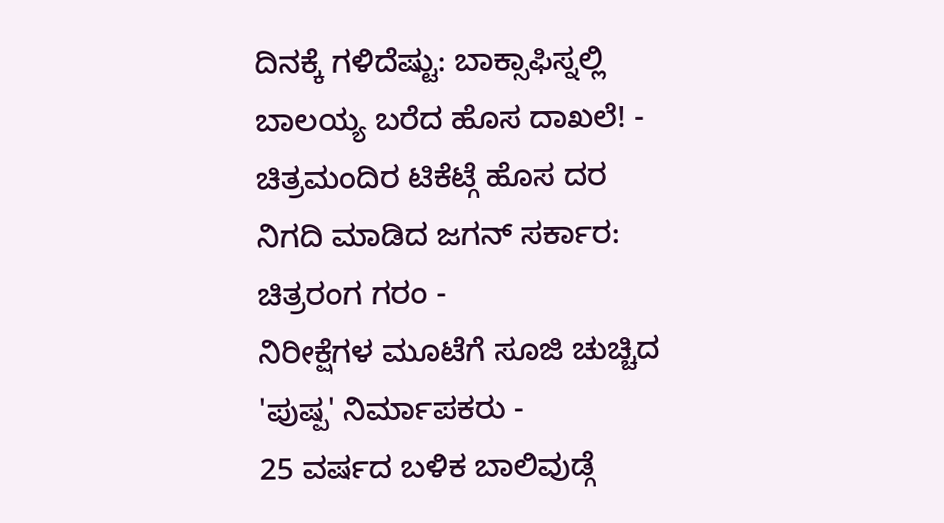ದಿನಕ್ಕೆ ಗಳಿದೆಷ್ಟು: ಬಾಕ್ಸಾಫಿಸ್ನಲ್ಲಿ ಬಾಲಯ್ಯ ಬರೆದ ಹೊಸ ದಾಖಲೆ! -
ಚಿತ್ರಮಂದಿರ ಟಿಕೆಟ್ಗೆ ಹೊಸ ದರ ನಿಗದಿ ಮಾಡಿದ ಜಗನ್ ಸರ್ಕಾರ: ಚಿತ್ರರಂಗ ಗರಂ -
ನಿರೀಕ್ಷೆಗಳ ಮೂಟೆಗೆ ಸೂಜಿ ಚುಚ್ಚಿದ 'ಪುಷ್ಪ' ನಿರ್ಮಾಪಕರು -
25 ವರ್ಷದ ಬಳಿಕ ಬಾಲಿವುಡ್ಗೆ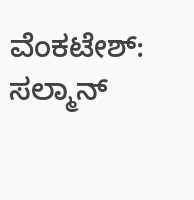ವೆಂಕಟೇಶ್: ಸಲ್ಮಾನ್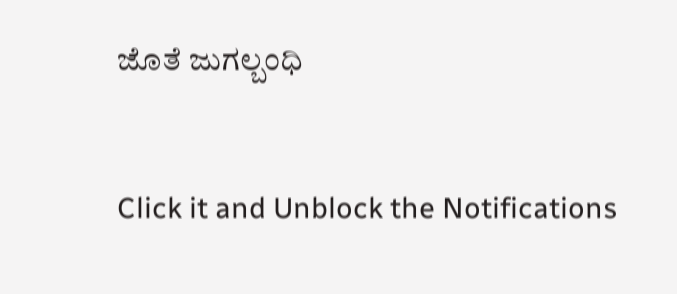ಜೊತೆ ಜುಗಲ್ಬಂಧಿ


Click it and Unblock the Notifications